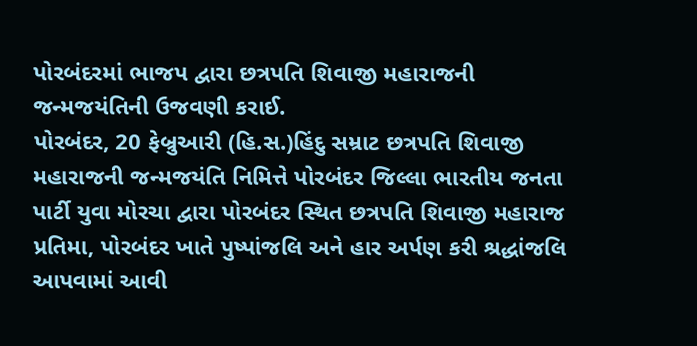પોરબંદરમાં ભાજપ દ્વારા છત્રપતિ શિવાજી મહારાજની જન્મજયંતિની ઉજવણી કરાઈ.
પોરબંદર, 20 ફેબ્રુઆરી (હિ.સ.)હિંદુ સમ્રાટ છત્રપતિ શિવાજી મહારાજની જન્મજયંતિ નિમિત્તે પોરબંદર જિલ્લા ભારતીય જનતા પાર્ટી યુવા મોરચા દ્વારા પોરબંદર સ્થિત છત્રપતિ શિવાજી મહારાજ પ્રતિમા, પોરબંદર ખાતે પુષ્પાંજલિ અને હાર અર્પણ કરી શ્રદ્ધાંજલિ આપવામાં આવી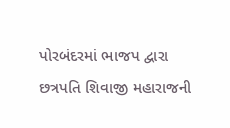પોરબંદરમાં ભાજપ દ્વારા છત્રપતિ શિવાજી મહારાજની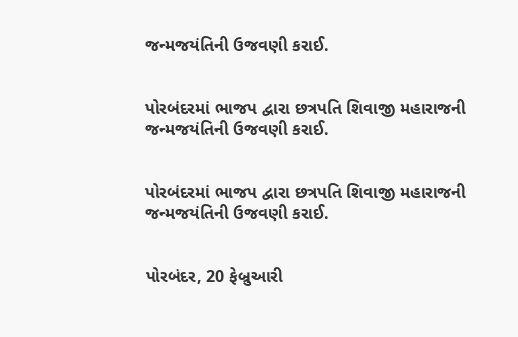જન્મજયંતિની ઉજવણી કરાઈ.


પોરબંદરમાં ભાજપ દ્વારા છત્રપતિ શિવાજી મહારાજની જન્મજયંતિની ઉજવણી કરાઈ.


પોરબંદરમાં ભાજપ દ્વારા છત્રપતિ શિવાજી મહારાજની જન્મજયંતિની ઉજવણી કરાઈ.


પોરબંદર, 20 ફેબ્રુઆરી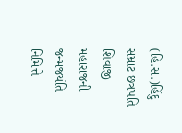(હિ.સ.)હિંદુ સમ્રાટ છત્રપતિ શિવાજી મહારાજની જન્મજયંતિ નિમિત્તે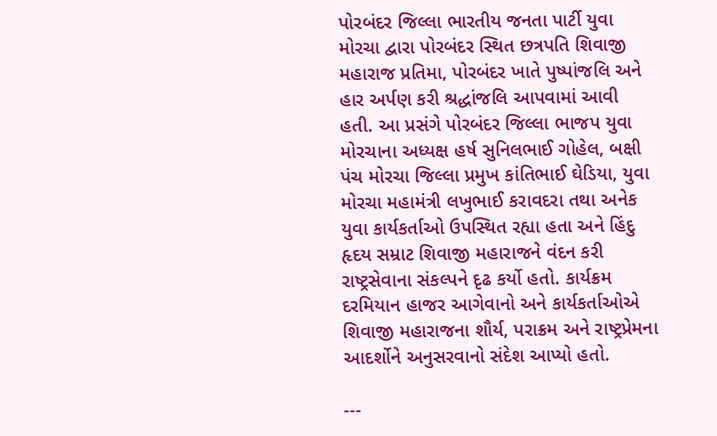પોરબંદર જિલ્લા ભારતીય જનતા પાર્ટી યુવા મોરચા દ્વારા પોરબંદર સ્થિત છત્રપતિ શિવાજી મહારાજ પ્રતિમા, પોરબંદર ખાતે પુષ્પાંજલિ અને હાર અર્પણ કરી શ્રદ્ધાંજલિ આપવામાં આવી હતી. આ પ્રસંગે પોરબંદર જિલ્લા ભાજપ યુવા મોરચાના અધ્યક્ષ હર્ષ સુનિલભાઈ ગોહેલ, બક્ષી પંચ મોરચા જિલ્લા પ્રમુખ કાંતિભાઈ ઘેડિયા, યુવા મોરચા મહામંત્રી લખુભાઈ કરાવદરા તથા અનેક યુવા કાર્યકર્તાઓ ઉપસ્થિત રહ્યા હતા અને હિંદુ હૃદય સમ્રાટ શિવાજી મહારાજને વંદન કરી રાષ્ટ્રસેવાના સંકલ્પને દૃઢ કર્યો હતો. કાર્યક્રમ દરમિયાન હાજર આગેવાનો અને કાર્યકર્તાઓએ શિવાજી મહારાજના શૌર્ય, પરાક્રમ અને રાષ્ટ્રપ્રેમના આદર્શોને અનુસરવાનો સંદેશ આપ્યો હતો.

---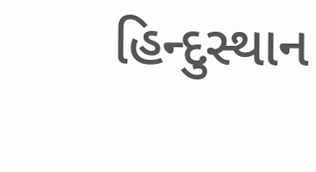હિન્દુસ્થાન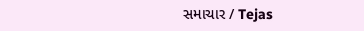સમાચાર / Tejas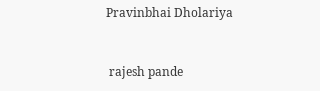Pravinbhai Dholariya


 rajesh pande